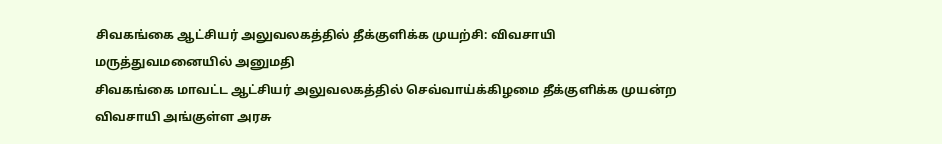சிவகங்கை ஆட்சியர் அலுவலகத்தில் தீக்குளிக்க முயற்சி: விவசாயி மருத்துவமனையில் அனுமதி
சிவகங்கை மாவட்ட ஆட்சியர் அலுவலகத்தில் செவ்வாய்க்கிழமை தீக்குளிக்க முயன்ற விவசாயி அங்குள்ள அரசு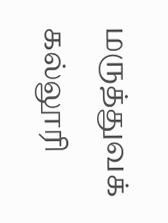மருத்துவக் கல்லூரி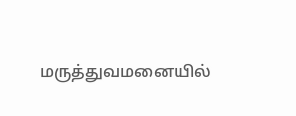மருத்துவமனையில்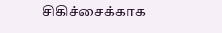சிகிச்சைக்காக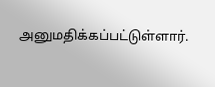அனுமதிக்கப்பட்டுள்ளார்.